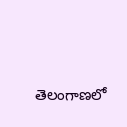తెలంగాణలో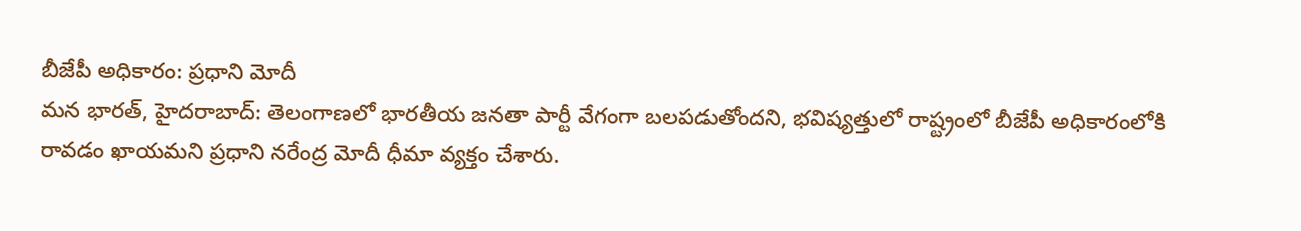బీజేపీ అధికారం: ప్రధాని మోదీ
మన భారత్, హైదరాబాద్: తెలంగాణలో భారతీయ జనతా పార్టీ వేగంగా బలపడుతోందని, భవిష్యత్తులో రాష్ట్రంలో బీజేపీ అధికారంలోకి రావడం ఖాయమని ప్రధాని నరేంద్ర మోదీ ధీమా వ్యక్తం చేశారు.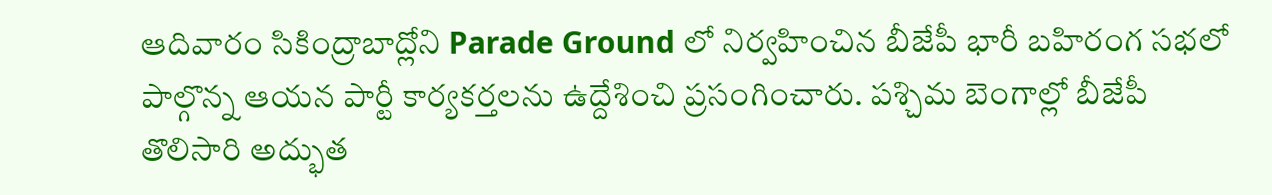ఆదివారం సికింద్రాబాద్లోని Parade Ground లో నిర్వహించిన బీజేపీ భారీ బహిరంగ సభలో పాల్గొన్న ఆయన పార్టీ కార్యకర్తలను ఉద్దేశించి ప్రసంగించారు. పశ్చిమ బెంగాల్లో బీజేపీ తొలిసారి అద్భుత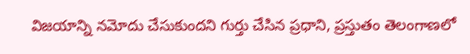విజయాన్ని నమోదు చేసుకుందని గుర్తు చేసిన ప్రధాని, ప్రస్తుతం తెలంగాణలో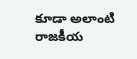కూడా అలాంటి రాజకీయ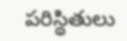పరిస్థితులు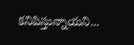కనిపిస్తున్నాయని...